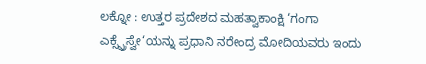ಲಕ್ನೋ : ಉತ್ತರ ಪ್ರದೇಶದ ಮಹತ್ವಾಕಾಂಕ್ಷಿ ‘ಗಂಗಾ ಎಕ್ಸ್ಪ್ರೆಸ್ವೇ‘ಯನ್ನು ಪ್ರಧಾನಿ ನರೇಂದ್ರ ಮೋದಿಯವರು ಇಂದು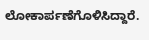ಲೋಕಾರ್ಪಣೆಗೊಳಿಸಿದ್ದಾರೆ.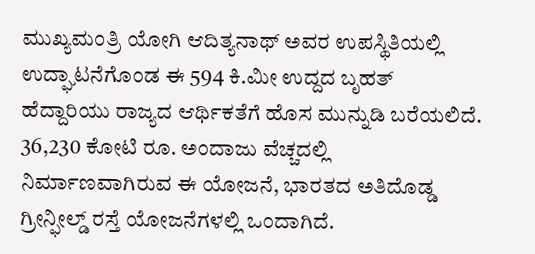ಮುಖ್ಯಮಂತ್ರಿ ಯೋಗಿ ಆದಿತ್ಯನಾಥ್ ಅವರ ಉಪಸ್ಥಿತಿಯಲ್ಲಿ ಉದ್ಘಾಟನೆಗೊಂಡ ಈ 594 ಕಿ.ಮೀ ಉದ್ದದ ಬೃಹತ್ ಹೆದ್ದಾರಿಯು ರಾಜ್ಯದ ಆರ್ಥಿಕತೆಗೆ ಹೊಸ ಮುನ್ನುಡಿ ಬರೆಯಲಿದೆ.
36,230 ಕೋಟಿ ರೂ. ಅಂದಾಜು ವೆಚ್ಚದಲ್ಲಿ ನಿರ್ಮಾಣವಾಗಿರುವ ಈ ಯೋಜನೆ, ಭಾರತದ ಅತಿದೊಡ್ಡ ಗ್ರೀನ್ಫೀಲ್ಡ್ ರಸ್ತೆ ಯೋಜನೆಗಳಲ್ಲಿ ಒಂದಾಗಿದೆ.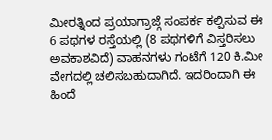ಮೀರತ್ನಿಂದ ಪ್ರಯಾಗ್ರಾಜ್ಗೆ ಸಂಪರ್ಕ ಕಲ್ಪಿಸುವ ಈ 6 ಪಥಗಳ ರಸ್ತೆಯಲ್ಲಿ (8 ಪಥಗಳಿಗೆ ವಿಸ್ತರಿಸಲು ಅವಕಾಶವಿದೆ) ವಾಹನಗಳು ಗಂಟೆಗೆ 120 ಕಿ.ಮೀ ವೇಗದಲ್ಲಿ ಚಲಿಸಬಹುದಾಗಿದೆ. ಇದರಿಂದಾಗಿ ಈ ಹಿಂದೆ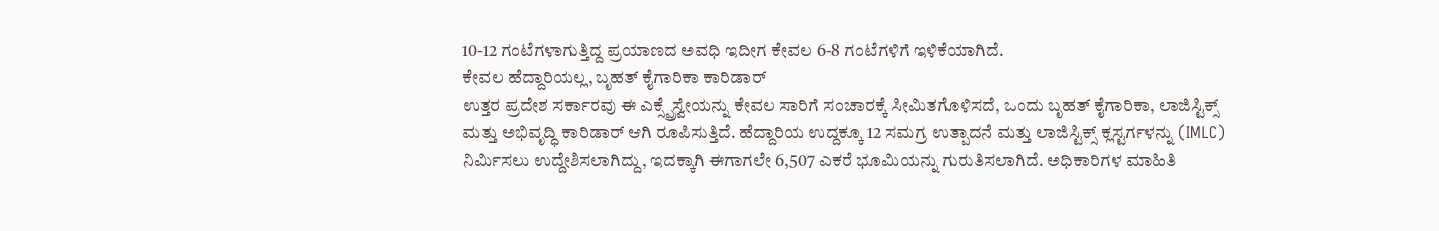10-12 ಗಂಟೆಗಳಾಗುತ್ತಿದ್ದ ಪ್ರಯಾಣದ ಅವಧಿ ಇದೀಗ ಕೇವಲ 6-8 ಗಂಟೆಗಳಿಗೆ ಇಳಿಕೆಯಾಗಿದೆ.
ಕೇವಲ ಹೆದ್ದಾರಿಯಲ್ಲ, ಬೃಹತ್ ಕೈಗಾರಿಕಾ ಕಾರಿಡಾರ್
ಉತ್ತರ ಪ್ರದೇಶ ಸರ್ಕಾರವು ಈ ಎಕ್ಸ್ಪ್ರೆಸ್ವೇಯನ್ನು ಕೇವಲ ಸಾರಿಗೆ ಸಂಚಾರಕ್ಕೆ ಸೀಮಿತಗೊಳಿಸದೆ, ಒಂದು ಬೃಹತ್ ಕೈಗಾರಿಕಾ, ಲಾಜಿಸ್ಟಿಕ್ಸ್ ಮತ್ತು ಅಭಿವೃದ್ಧಿ ಕಾರಿಡಾರ್ ಆಗಿ ರೂಪಿಸುತ್ತಿದೆ. ಹೆದ್ದಾರಿಯ ಉದ್ದಕ್ಕೂ 12 ಸಮಗ್ರ ಉತ್ಪಾದನೆ ಮತ್ತು ಲಾಜಿಸ್ಟಿಕ್ಸ್ ಕ್ಲಸ್ಟರ್ಗಳನ್ನು (IMLC) ನಿರ್ಮಿಸಲು ಉದ್ದೇಶಿಸಲಾಗಿದ್ದು, ಇದಕ್ಕಾಗಿ ಈಗಾಗಲೇ 6,507 ಎಕರೆ ಭೂಮಿಯನ್ನು ಗುರುತಿಸಲಾಗಿದೆ. ಅಧಿಕಾರಿಗಳ ಮಾಹಿತಿ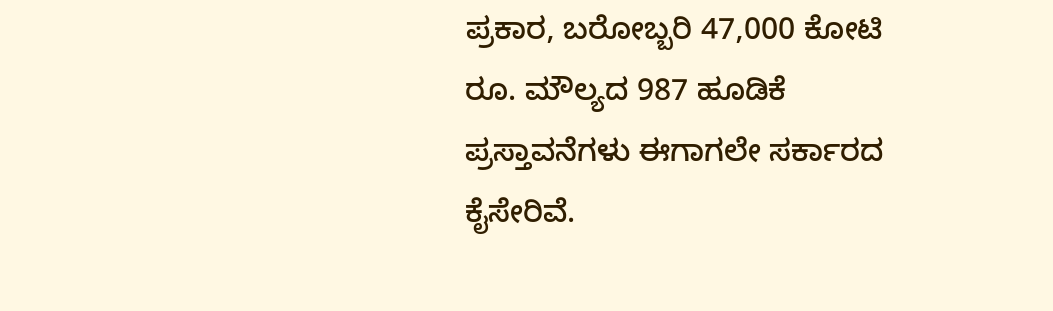ಪ್ರಕಾರ, ಬರೋಬ್ಬರಿ 47,000 ಕೋಟಿ ರೂ. ಮೌಲ್ಯದ 987 ಹೂಡಿಕೆ ಪ್ರಸ್ತಾವನೆಗಳು ಈಗಾಗಲೇ ಸರ್ಕಾರದ ಕೈಸೇರಿವೆ.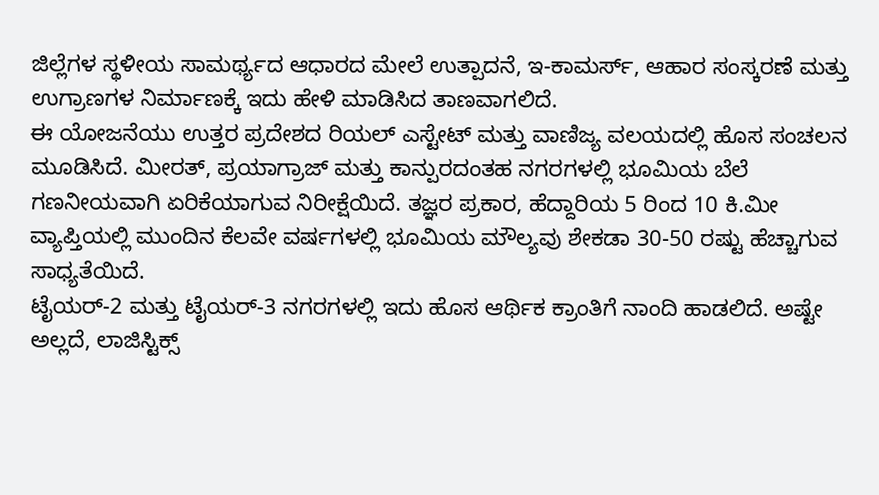ಜಿಲ್ಲೆಗಳ ಸ್ಥಳೀಯ ಸಾಮರ್ಥ್ಯದ ಆಧಾರದ ಮೇಲೆ ಉತ್ಪಾದನೆ, ಇ-ಕಾಮರ್ಸ್, ಆಹಾರ ಸಂಸ್ಕರಣೆ ಮತ್ತು ಉಗ್ರಾಣಗಳ ನಿರ್ಮಾಣಕ್ಕೆ ಇದು ಹೇಳಿ ಮಾಡಿಸಿದ ತಾಣವಾಗಲಿದೆ.
ಈ ಯೋಜನೆಯು ಉತ್ತರ ಪ್ರದೇಶದ ರಿಯಲ್ ಎಸ್ಟೇಟ್ ಮತ್ತು ವಾಣಿಜ್ಯ ವಲಯದಲ್ಲಿ ಹೊಸ ಸಂಚಲನ ಮೂಡಿಸಿದೆ. ಮೀರತ್, ಪ್ರಯಾಗ್ರಾಜ್ ಮತ್ತು ಕಾನ್ಪುರದಂತಹ ನಗರಗಳಲ್ಲಿ ಭೂಮಿಯ ಬೆಲೆ ಗಣನೀಯವಾಗಿ ಏರಿಕೆಯಾಗುವ ನಿರೀಕ್ಷೆಯಿದೆ. ತಜ್ಞರ ಪ್ರಕಾರ, ಹೆದ್ದಾರಿಯ 5 ರಿಂದ 10 ಕಿ.ಮೀ ವ್ಯಾಪ್ತಿಯಲ್ಲಿ ಮುಂದಿನ ಕೆಲವೇ ವರ್ಷಗಳಲ್ಲಿ ಭೂಮಿಯ ಮೌಲ್ಯವು ಶೇಕಡಾ 30-50 ರಷ್ಟು ಹೆಚ್ಚಾಗುವ ಸಾಧ್ಯತೆಯಿದೆ.
ಟೈಯರ್-2 ಮತ್ತು ಟೈಯರ್-3 ನಗರಗಳಲ್ಲಿ ಇದು ಹೊಸ ಆರ್ಥಿಕ ಕ್ರಾಂತಿಗೆ ನಾಂದಿ ಹಾಡಲಿದೆ. ಅಷ್ಟೇ ಅಲ್ಲದೆ, ಲಾಜಿಸ್ಟಿಕ್ಸ್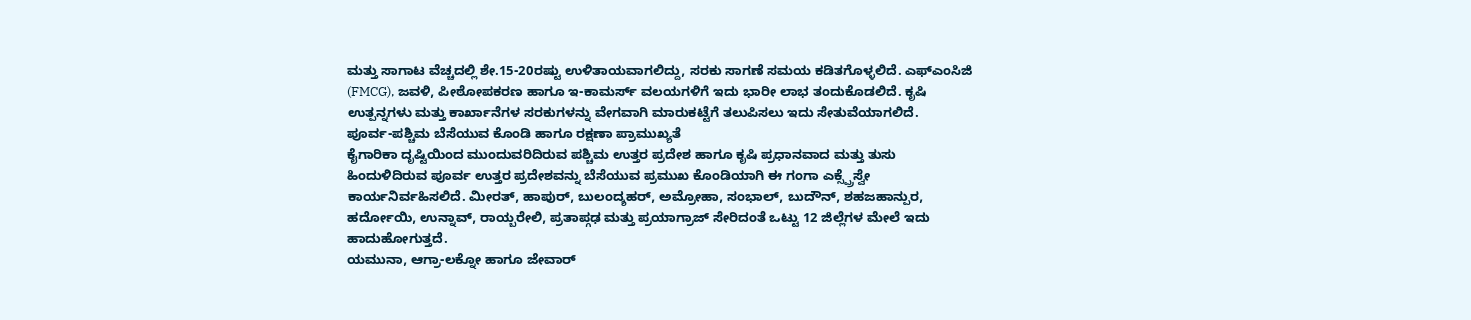ಮತ್ತು ಸಾಗಾಟ ವೆಚ್ಚದಲ್ಲಿ ಶೇ.15-20ರಷ್ಟು ಉಳಿತಾಯವಾಗಲಿದ್ದು, ಸರಕು ಸಾಗಣೆ ಸಮಯ ಕಡಿತಗೊಳ್ಳಲಿದೆ. ಎಫ್ಎಂಸಿಜಿ (FMCG), ಜವಳಿ, ಪೀಠೋಪಕರಣ ಹಾಗೂ ಇ-ಕಾಮರ್ಸ್ ವಲಯಗಳಿಗೆ ಇದು ಭಾರೀ ಲಾಭ ತಂದುಕೊಡಲಿದೆ. ಕೃಷಿ ಉತ್ಪನ್ನಗಳು ಮತ್ತು ಕಾರ್ಖಾನೆಗಳ ಸರಕುಗಳನ್ನು ವೇಗವಾಗಿ ಮಾರುಕಟ್ಟೆಗೆ ತಲುಪಿಸಲು ಇದು ಸೇತುವೆಯಾಗಲಿದೆ.
ಪೂರ್ವ-ಪಶ್ಚಿಮ ಬೆಸೆಯುವ ಕೊಂಡಿ ಹಾಗೂ ರಕ್ಷಣಾ ಪ್ರಾಮುಖ್ಯತೆ
ಕೈಗಾರಿಕಾ ದೃಷ್ಟಿಯಿಂದ ಮುಂದುವರಿದಿರುವ ಪಶ್ಚಿಮ ಉತ್ತರ ಪ್ರದೇಶ ಹಾಗೂ ಕೃಷಿ ಪ್ರಧಾನವಾದ ಮತ್ತು ತುಸು ಹಿಂದುಳಿದಿರುವ ಪೂರ್ವ ಉತ್ತರ ಪ್ರದೇಶವನ್ನು ಬೆಸೆಯುವ ಪ್ರಮುಖ ಕೊಂಡಿಯಾಗಿ ಈ ಗಂಗಾ ಎಕ್ಸ್ಪ್ರೆಸ್ವೇ ಕಾರ್ಯನಿರ್ವಹಿಸಲಿದೆ. ಮೀರತ್, ಹಾಪುರ್, ಬುಲಂದ್ಶಹರ್, ಅಮ್ರೋಹಾ, ಸಂಭಾಲ್, ಬುದೌನ್, ಶಹಜಹಾನ್ಪುರ, ಹರ್ದೋಯಿ, ಉನ್ನಾವ್, ರಾಯ್ಬರೇಲಿ, ಪ್ರತಾಪ್ಗಢ ಮತ್ತು ಪ್ರಯಾಗ್ರಾಜ್ ಸೇರಿದಂತೆ ಒಟ್ಟು 12 ಜಿಲ್ಲೆಗಳ ಮೇಲೆ ಇದು ಹಾದುಹೋಗುತ್ತದೆ.
ಯಮುನಾ, ಆಗ್ರಾ-ಲಕ್ನೋ ಹಾಗೂ ಜೇವಾರ್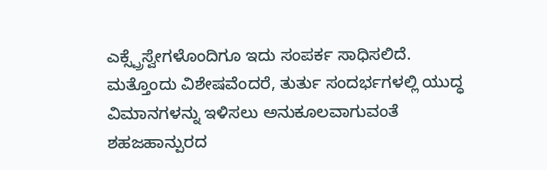ಎಕ್ಸ್ಪ್ರೆಸ್ವೇಗಳೊಂದಿಗೂ ಇದು ಸಂಪರ್ಕ ಸಾಧಿಸಲಿದೆ. ಮತ್ತೊಂದು ವಿಶೇಷವೆಂದರೆ, ತುರ್ತು ಸಂದರ್ಭಗಳಲ್ಲಿ ಯುದ್ಧ ವಿಮಾನಗಳನ್ನು ಇಳಿಸಲು ಅನುಕೂಲವಾಗುವಂತೆ ಶಹಜಹಾನ್ಪುರದ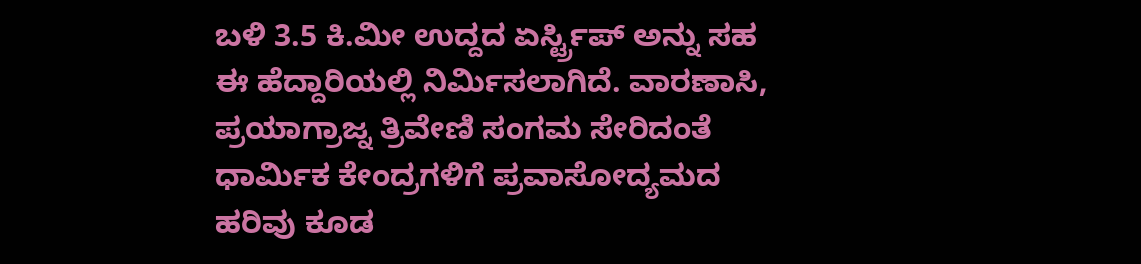ಬಳಿ 3.5 ಕಿ.ಮೀ ಉದ್ದದ ಏರ್ಸ್ಟ್ರಿಪ್ ಅನ್ನು ಸಹ ಈ ಹೆದ್ದಾರಿಯಲ್ಲಿ ನಿರ್ಮಿಸಲಾಗಿದೆ. ವಾರಣಾಸಿ, ಪ್ರಯಾಗ್ರಾಜ್ನ ತ್ರಿವೇಣಿ ಸಂಗಮ ಸೇರಿದಂತೆ ಧಾರ್ಮಿಕ ಕೇಂದ್ರಗಳಿಗೆ ಪ್ರವಾಸೋದ್ಯಮದ ಹರಿವು ಕೂಡ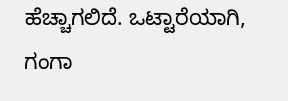ಹೆಚ್ಚಾಗಲಿದೆ. ಒಟ್ಟಾರೆಯಾಗಿ, ಗಂಗಾ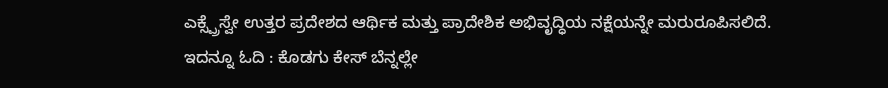ಎಕ್ಸ್ಪ್ರೆಸ್ವೇ ಉತ್ತರ ಪ್ರದೇಶದ ಆರ್ಥಿಕ ಮತ್ತು ಪ್ರಾದೇಶಿಕ ಅಭಿವೃದ್ಧಿಯ ನಕ್ಷೆಯನ್ನೇ ಮರುರೂಪಿಸಲಿದೆ.
ಇದನ್ನೂ ಓದಿ : ಕೊಡಗು ಕೇಸ್ ಬೆನ್ನಲ್ಲೇ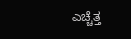ಎಚ್ಚೆತ್ತ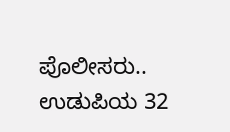ಪೊಲೀಸರು.. ಉಡುಪಿಯ 32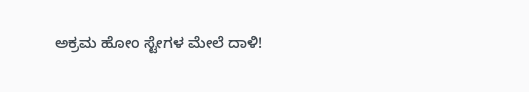ಅಕ್ರಮ ಹೋಂ ಸ್ಟೇಗಳ ಮೇಲೆ ದಾಳಿ!